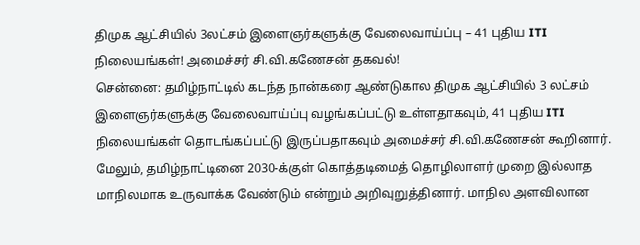திமுக ஆட்சியில் 3லட்சம் இளைஞர்களுக்கு வேலைவாய்ப்பு – 41 புதிய ITI நிலையங்கள்! அமைச்சர் சி.வி.கணேசன் தகவல்!
சென்னை: தமிழ்நாட்டில் கடந்த நான்கரை ஆண்டுகால திமுக ஆட்சியில் 3 லட்சம் இளைஞர்களுக்கு வேலைவாய்ப்பு வழங்கப்பட்டு உள்ளதாகவும், 41 புதிய ITI நிலையங்கள் தொடங்கப்பட்டு இருப்பதாகவும் அமைச்சர் சி.வி.கணேசன் கூறினார். மேலும், தமிழ்நாட்டினை 2030-க்குள் கொத்தடிமைத் தொழிலாளர் முறை இல்லாத மாநிலமாக உருவாக்க வேண்டும் என்றும் அறிவுறுத்தினார். மாநில அளவிலான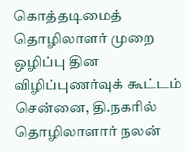கொத்தடிமைத் தொழிலாளர் முறை ஒழிப்பு தின விழிப்புணர்வுக் கூட்டம் சென்னை, தி.நகரில் தொழிலாளார் நலன்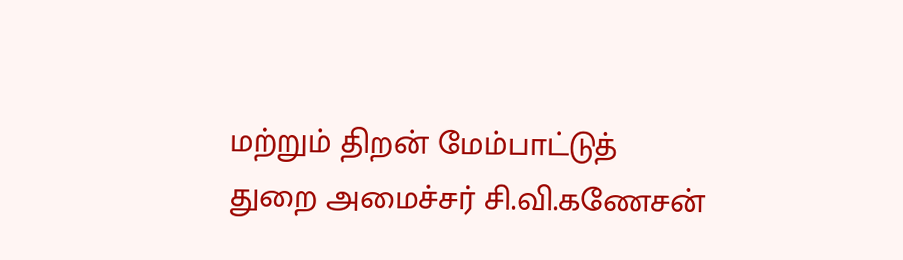மற்றும் திறன் மேம்பாட்டுத் துறை அமைச்சர் சி.வி.கணேசன்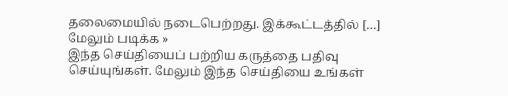தலைமையில் நடைபெற்றது. இக்கூட்டத்தில் […]
மேலும் படிக்க »
இந்த செய்தியைப் பற்றிய கருத்தை பதிவு செய்யுங்கள். மேலும் இந்த செய்தியை உங்கள்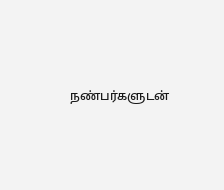நண்பர்களுடன்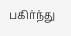பகிர்ந்து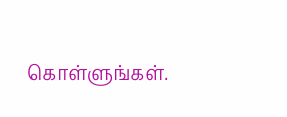கொள்ளுங்கள்.